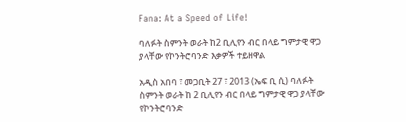Fana: At a Speed of Life!

ባለፉት ስምንት ወራት ከ2 ቢሊየን ብር በላይ ግምታዊ ዋጋ ያላቸው የኮንትሮባንድ እቃዎች ተይዘዋል

አዲስ አበባ ፣ መጋቢት 27 ፣ 2013 (ኤፍ ቢ ሲ) ባለፉት ስምንት ወራት ከ 2 ቢሊየን ብር በላይ ግምታዊ ዋጋ ያላቸው የኮንትሮባንድ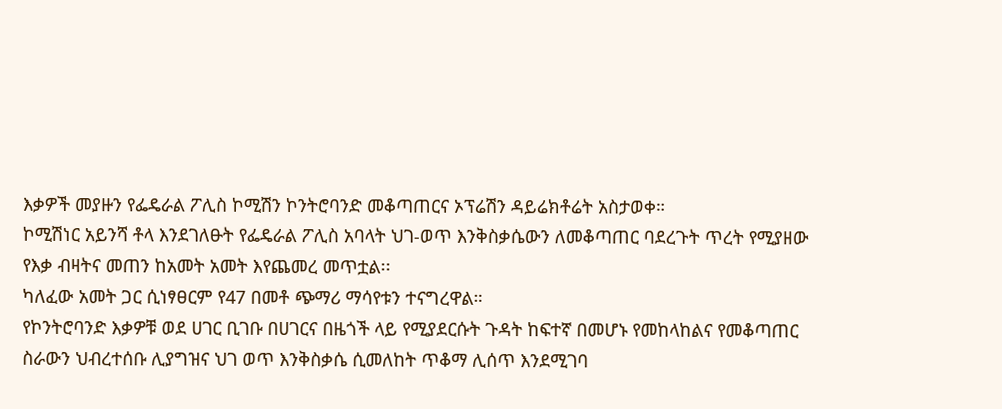እቃዎች መያዙን የፌዴራል ፖሊስ ኮሚሽን ኮንትሮባንድ መቆጣጠርና ኦፕሬሽን ዳይሬክቶሬት አስታወቀ።
ኮሚሽነር አይንሻ ቶላ እንደገለፁት የፌዴራል ፖሊስ አባላት ህገ-ወጥ እንቅስቃሴውን ለመቆጣጠር ባደረጉት ጥረት የሚያዘው የእቃ ብዛትና መጠን ከአመት አመት እየጨመረ መጥቷል፡፡
ካለፈው አመት ጋር ሲነፃፀርም የ47 በመቶ ጭማሪ ማሳየቱን ተናግረዋል።
የኮንትሮባንድ እቃዎቹ ወደ ሀገር ቢገቡ በሀገርና በዜጎች ላይ የሚያደርሱት ጉዳት ከፍተኛ በመሆኑ የመከላከልና የመቆጣጠር ስራውን ህብረተሰቡ ሊያግዝና ህገ ወጥ እንቅስቃሴ ሲመለከት ጥቆማ ሊሰጥ እንደሚገባ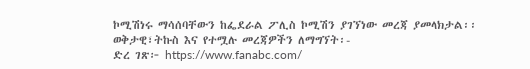ኮሚሽነሩ ማሳሰባቸውን ከፌደራል ፖሊስ ኮሚሽን ያገኘነው መረጃ ያመላክታል፡፡
ወቅታዊ፣ትኩስ እና የተሟሉ መረጃዎችን ለማግኘት፡-
ድረ ገጽ፦ https://www.fanabc.com/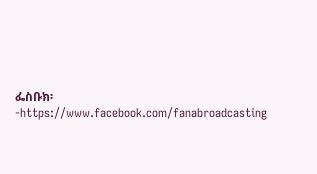ፌስቡክ፡-https://www.facebook.com/fanabroadcasting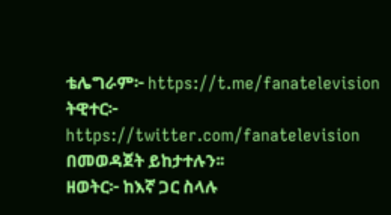ቴሌግራም፦ https://t.me/fanatelevision
ትዊተር፦ https://twitter.com/fanatelevision በመወዳጀት ይከታተሉን፡፡
ዘወትር፦ ከእኛ ጋር ስላሉ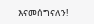እናመሰግናለን!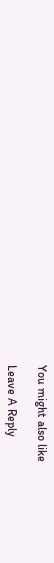You might also like

Leave A Reply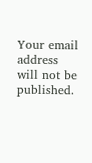Your email address will not be published.